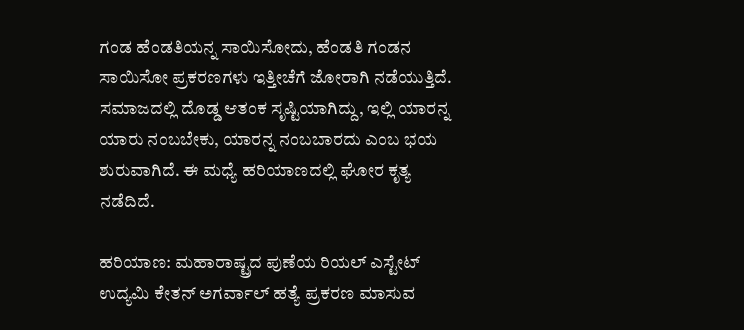ಗಂಡ ಹೆಂಡತಿಯನ್ನ ಸಾಯಿಸೋದು, ಹೆಂಡತಿ ಗಂಡನ ಸಾಯಿಸೋ ಪ್ರಕರಣಗಳು ಇತ್ತೀಚೆಗೆ ಜೋರಾಗಿ ನಡೆಯುತ್ತಿದೆ. ಸಮಾಜದಲ್ಲಿ ದೊಡ್ಡ ಆತಂಕ ಸೃಷ್ಟಿಯಾಗಿದ್ದು, ಇಲ್ಲಿ ಯಾರನ್ನ ಯಾರು ನಂಬಬೇಕು, ಯಾರನ್ನ ನಂಬಬಾರದು ಎಂಬ ಭಯ ಶುರುವಾಗಿದೆ. ಈ ಮಧ್ಯೆ ಹರಿಯಾಣದಲ್ಲಿ ಘೋರ ಕೃತ್ಯ ನಡೆದಿದೆ.

ಹರಿಯಾಣ: ಮಹಾರಾಷ್ಟ್ರದ ಪುಣೆಯ ರಿಯಲ್ ಎಸ್ಟೇಟ್ ಉದ್ಯಮಿ ಕೇತನ್ ಅಗರ್ವಾಲ್ ಹತ್ಯೆ ಪ್ರಕರಣ ಮಾಸುವ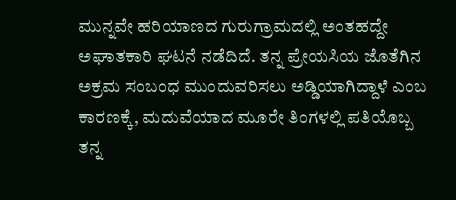ಮುನ್ನವೇ ಹರಿಯಾಣದ ಗುರುಗ್ರಾಮದಲ್ಲಿ ಅಂತಹದ್ದೇ ಅಘಾತಕಾರಿ ಘಟನೆ ನಡೆದಿದೆ. ತನ್ನ ಪ್ರೇಯಸಿಯ ಜೊತೆಗಿನ ಅಕ್ರಮ ಸಂಬಂಧ ಮುಂದುವರಿಸಲು ಅಡ್ಡಿಯಾಗಿದ್ದಾಳೆ ಎಂಬ ಕಾರಣಕ್ಕೆ, ಮದುವೆಯಾದ ಮೂರೇ ತಿಂಗಳಲ್ಲಿ ಪತಿಯೊಬ್ಬ ತನ್ನ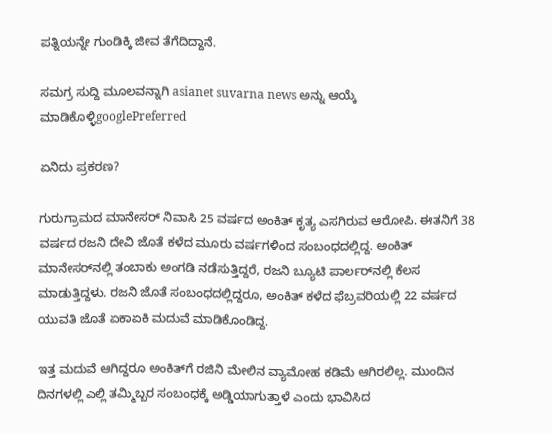ಪತ್ನಿಯನ್ನೇ ಗುಂಡಿಕ್ಕಿ ಜೀವ ತೆಗೆದಿದ್ದಾನೆ.

ಸಮಗ್ರ ಸುದ್ದಿ ಮೂಲವನ್ನಾಗಿ asianet suvarna news ಅನ್ನು ಆಯ್ಕೆ ಮಾಡಿಕೊಳ್ಳಿgooglePreferred

ಏನಿದು ಪ್ರಕರಣ?

ಗುರುಗ್ರಾಮದ ಮಾನೇಸರ್ ನಿವಾಸಿ 25 ವರ್ಷದ ಅಂಕಿತ್ ಕೃತ್ಯ ಎಸಗಿರುವ ಆರೋಪಿ. ಈತನಿಗೆ 38 ವರ್ಷದ ರಜನಿ ದೇವಿ ಜೊತೆ ಕಳೆದ ಮೂರು ವರ್ಷಗಳಿಂದ ಸಂಬಂಧದಲ್ಲಿದ್ದ. ಅಂಕಿತ್ ಮಾನೇಸರ್‌ನಲ್ಲಿ ತಂಬಾಕು ಅಂಗಡಿ ನಡೆಸುತ್ತಿದ್ದರೆ, ರಜನಿ ಬ್ಯೂಟಿ ಪಾರ್ಲರ್‌ನಲ್ಲಿ ಕೆಲಸ ಮಾಡುತ್ತಿದ್ದಳು. ರಜನಿ ಜೊತೆ ಸಂಬಂಧದಲ್ಲಿದ್ದರೂ, ಅಂಕಿತ್ ಕಳೆದ ಫೆಬ್ರವರಿಯಲ್ಲಿ 22 ವರ್ಷದ ಯುವತಿ ಜೊತೆ ಏಕಾಏಕಿ ಮದುವೆ ಮಾಡಿಕೊಂಡಿದ್ದ.

ಇತ್ತ ಮದುವೆ ಆಗಿದ್ದರೂ ಅಂಕಿತ್‌ಗೆ ರಜಿನಿ ಮೇಲಿನ ವ್ಯಾಮೋಹ ಕಡಿಮೆ ಆಗಿರಲಿಲ್ಲ. ಮುಂದಿನ ದಿನಗಳಲ್ಲಿ ಎಲ್ಲಿ ತಮ್ಮಿಬ್ಬರ ಸಂಬಂಧಕ್ಕೆ ಅಡ್ಡಿಯಾಗುತ್ತಾಳೆ ಎಂದು ಭಾವಿಸಿದ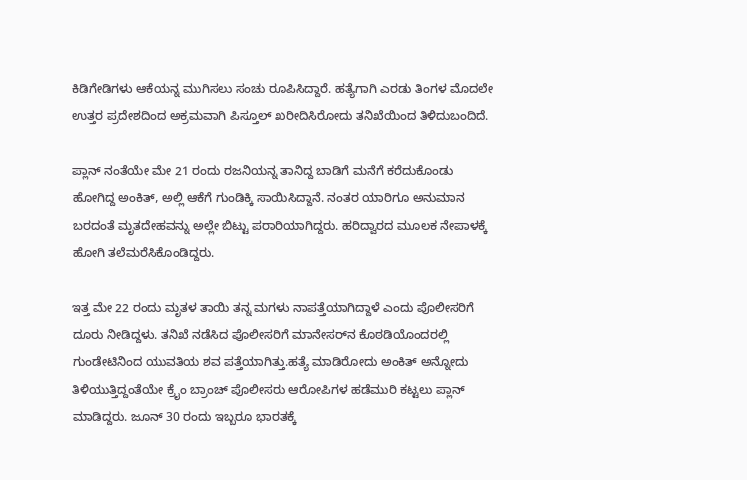ಕಿಡಿಗೇಡಿಗಳು ಆಕೆಯನ್ನ ಮುಗಿಸಲು ಸಂಚು ರೂಪಿಸಿದ್ದಾರೆ. ಹತ್ಯೆಗಾಗಿ ಎರಡು ತಿಂಗಳ ಮೊದಲೇ ಉತ್ತರ ಪ್ರದೇಶದಿಂದ ಅಕ್ರಮವಾಗಿ ಪಿಸ್ತೂಲ್ ಖರೀದಿಸಿರೋದು ತನಿಖೆಯಿಂದ ತಿಳಿದುಬಂದಿದೆ.

ಪ್ಲಾನ್ ನಂತೆಯೇ ಮೇ 21 ರಂದು ರಜನಿಯನ್ನ ತಾನಿದ್ದ ಬಾಡಿಗೆ ಮನೆಗೆ ಕರೆದುಕೊಂಡು ಹೋಗಿದ್ದ ಅಂಕಿತ್, ಅಲ್ಲಿ ಆಕೆಗೆ ಗುಂಡಿಕ್ಕಿ ಸಾಯಿಸಿದ್ದಾನೆ. ನಂತರ ಯಾರಿಗೂ ಅನುಮಾನ ಬರದಂತೆ ಮೃತದೇಹವನ್ನು ಅಲ್ಲೇ ಬಿಟ್ಟು ಪರಾರಿಯಾಗಿದ್ದರು. ಹರಿದ್ವಾರದ ಮೂಲಕ ನೇಪಾಳಕ್ಕೆ ಹೋಗಿ ತಲೆಮರೆಸಿಕೊಂಡಿದ್ದರು.

ಇತ್ತ ಮೇ 22 ರಂದು ಮೃತಳ ತಾಯಿ ತನ್ನ ಮಗಳು ನಾಪತ್ತೆಯಾಗಿದ್ದಾಳೆ ಎಂದು ಪೊಲೀಸರಿಗೆ ದೂರು ನೀಡಿದ್ದಳು. ತನಿಖೆ ನಡೆಸಿದ ಪೊಲೀಸರಿಗೆ ಮಾನೇಸರ್‌ನ ಕೊಠಡಿಯೊಂದರಲ್ಲಿ ಗುಂಡೇಟಿನಿಂದ ಯುವತಿಯ ಶವ ಪತ್ತೆಯಾಗಿತ್ತು.ಹತ್ಯೆ ಮಾಡಿರೋದು ಅಂಕಿತ್ ಅನ್ನೋದು ತಿಳಿಯುತ್ತಿದ್ದಂತೆಯೇ ಕ್ರೈಂ ಬ್ರಾಂಚ್ ಪೊಲೀಸರು ಆರೋಪಿಗಳ ಹಡೆಮುರಿ ಕಟ್ಟಲು ಪ್ಲಾನ್ ಮಾಡಿದ್ದರು. ಜೂನ್ 30 ರಂದು ಇಬ್ಬರೂ ಭಾರತಕ್ಕೆ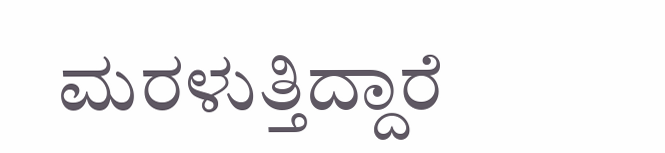ಮರಳುತ್ತಿದ್ದಾರೆ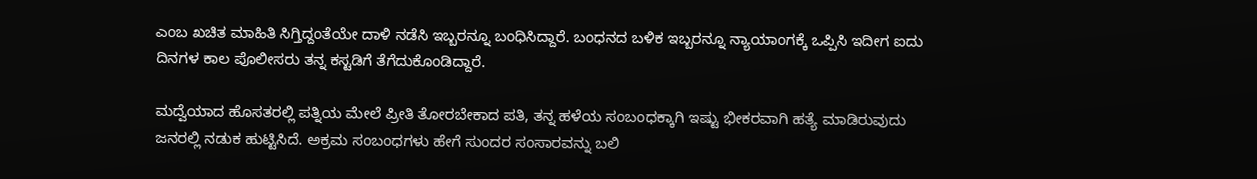ಎಂಬ ಖಚಿತ ಮಾಹಿತಿ ಸಿಗ್ತಿದ್ದಂತೆಯೇ ದಾಳಿ ನಡೆಸಿ ಇಬ್ಬರನ್ನೂ ಬಂಧಿಸಿದ್ದಾರೆ. ಬಂಧನದ ಬಳಿಕ ಇಬ್ಬರನ್ನೂ ನ್ಯಾಯಾಂಗಕ್ಕೆ ಒಪ್ಪಿಸಿ ಇದೀಗ ಐದು ದಿನಗಳ ಕಾಲ ಪೊಲೀಸರು ತನ್ನ ಕಸ್ಟಡಿಗೆ ತೆಗೆದುಕೊಂಡಿದ್ದಾರೆ.

ಮದ್ವೆಯಾದ ಹೊಸತರಲ್ಲಿ ಪತ್ನಿಯ ಮೇಲೆ ಪ್ರೀತಿ ತೋರಬೇಕಾದ ಪತಿ, ತನ್ನ ಹಳೆಯ ಸಂಬಂಧಕ್ಕಾಗಿ ಇಷ್ಟು ಭೀಕರವಾಗಿ ಹತ್ಯೆ ಮಾಡಿರುವುದು ಜನರಲ್ಲಿ ನಡುಕ ಹುಟ್ಟಿಸಿದೆ. ಅಕ್ರಮ ಸಂಬಂಧಗಳು ಹೇಗೆ ಸುಂದರ ಸಂಸಾರವನ್ನು ಬಲಿ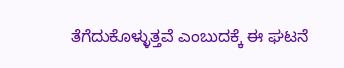ತೆಗೆದುಕೊಳ್ಳುತ್ತವೆ ಎಂಬುದಕ್ಕೆ ಈ ಘಟನೆ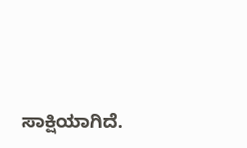ಸಾಕ್ಷಿಯಾಗಿದೆ.